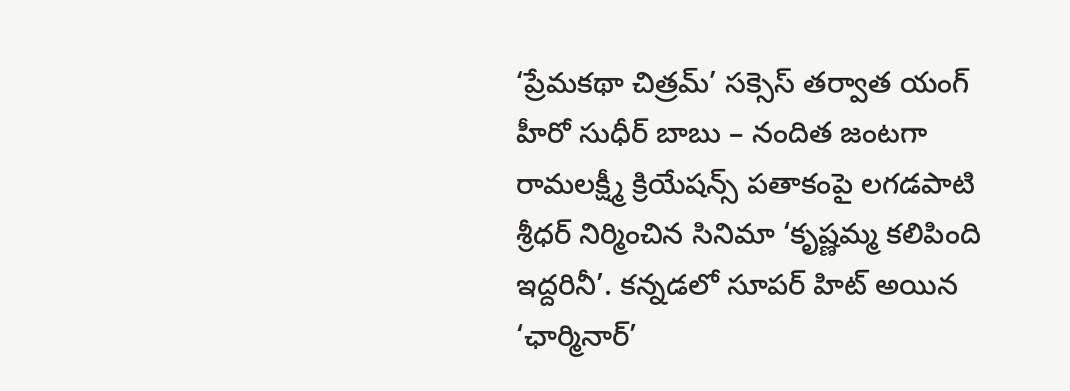‘ప్రేమకథా చిత్రమ్’ సక్సెస్ తర్వాత యంగ్ హీరో సుధీర్ బాబు – నందిత జంటగా రామలక్ష్మీ క్రియేషన్స్ పతాకంపై లగడపాటి శ్రీధర్ నిర్మించిన సినిమా ‘కృష్ణమ్మ కలిపింది ఇద్దరినీ’. కన్నడలో సూపర్ హిట్ అయిన ‘ఛార్మినార్’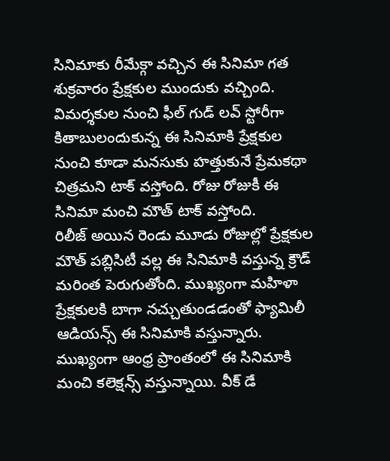సినిమాకు రీమేక్గా వచ్చిన ఈ సినిమా గత శుక్రవారం ప్రేక్షకుల ముందుకు వచ్చింది. విమర్శకుల నుంచి ఫీల్ గుడ్ లవ్ స్టోరీగా కితాబులందుకున్న ఈ సినిమాకి ప్రేక్షకుల నుంచి కూడా మనసుకు హత్తుకునే ప్రేమకథా చిత్రమని టాక్ వస్తోంది. రోజు రోజుకీ ఈ సినిమా మంచి మౌత్ టాక్ వస్తోంది.
రిలీజ్ అయిన రెండు మూడు రోజుల్లో ప్రేక్షకుల మౌత్ పబ్లిసిటీ వల్ల ఈ సినిమాకి వస్తున్న క్రౌడ్ మరింత పెరుగుతోంది. ముఖ్యంగా మహిళా ప్రేక్షకులకి బాగా నచ్చుతుండడంతో ఫ్యామిలీ ఆడియన్స్ ఈ సినిమాకి వస్తున్నారు. ముఖ్యంగా ఆంధ్ర ప్రాంతంలో ఈ సినిమాకి మంచి కలెక్షన్స్ వస్తున్నాయి. వీక్ డే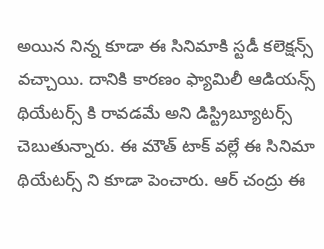అయిన నిన్న కూడా ఈ సినిమాకి స్టడీ కలెక్షన్స్ వచ్చాయి. దానికి కారణం ఫ్యామిలీ ఆడియన్స్ థియేటర్స్ కి రావడమే అని డిస్ట్రిబ్యూటర్స్ చెబుతున్నారు. ఈ మౌత్ టాక్ వల్లే ఈ సినిమా థియేటర్స్ ని కూడా పెంచారు. ఆర్ చంద్రు ఈ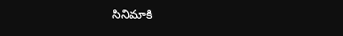సినిమాకి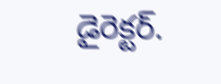డైరెక్టర్.